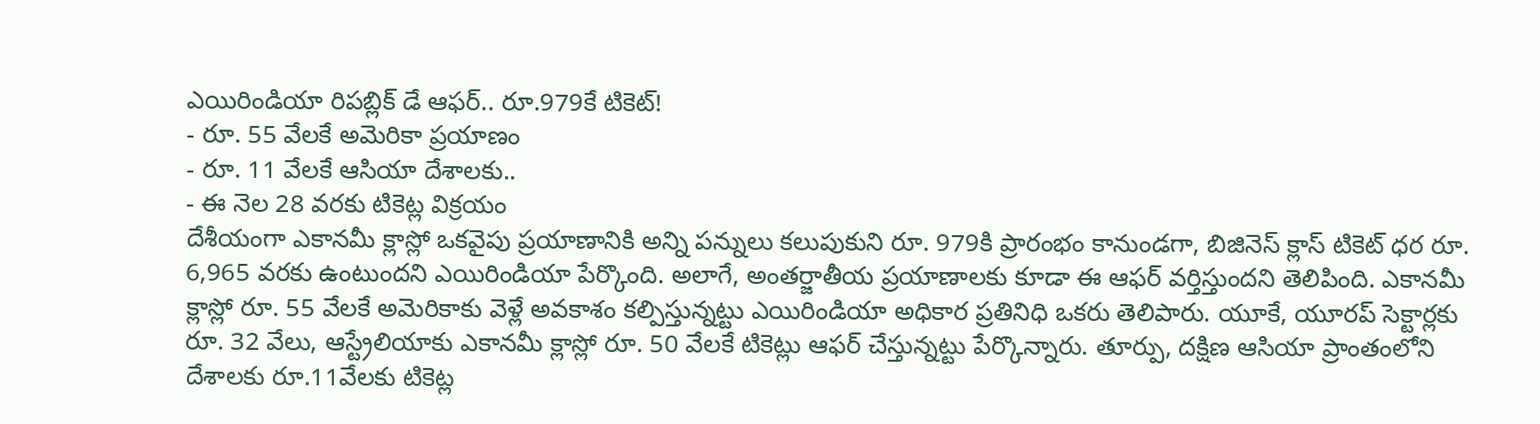ఎయిరిండియా రిపబ్లిక్ డే ఆఫర్.. రూ.979కే టికెట్!
- రూ. 55 వేలకే అమెరికా ప్రయాణం
- రూ. 11 వేలకే ఆసియా దేశాలకు..
- ఈ నెల 28 వరకు టికెట్ల విక్రయం
దేశీయంగా ఎకానమీ క్లాస్లో ఒకవైపు ప్రయాణానికి అన్ని పన్నులు కలుపుకుని రూ. 979కి ప్రారంభం కానుండగా, బిజినెస్ క్లాస్ టికెట్ ధర రూ. 6,965 వరకు ఉంటుందని ఎయిరిండియా పేర్కొంది. అలాగే, అంతర్జాతీయ ప్రయాణాలకు కూడా ఈ ఆఫర్ వర్తిస్తుందని తెలిపింది. ఎకానమీ క్లాస్లో రూ. 55 వేలకే అమెరికాకు వెళ్లే అవకాశం కల్పిస్తున్నట్టు ఎయిరిండియా అధికార ప్రతినిధి ఒకరు తెలిపారు. యూకే, యూరప్ సెక్టార్లకు రూ. 32 వేలు, ఆస్ట్రేలియాకు ఎకానమీ క్లాస్లో రూ. 50 వేలకే టికెట్లు ఆఫర్ చేస్తున్నట్టు పేర్కొన్నారు. తూర్పు, దక్షిణ ఆసియా ప్రాంతంలోని దేశాలకు రూ.11వేలకు టికెట్ల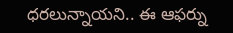ధరలున్నాయని.. ఈ ఆఫర్ను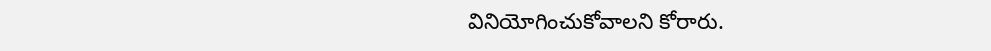వినియోగించుకోవాలని కోరారు.